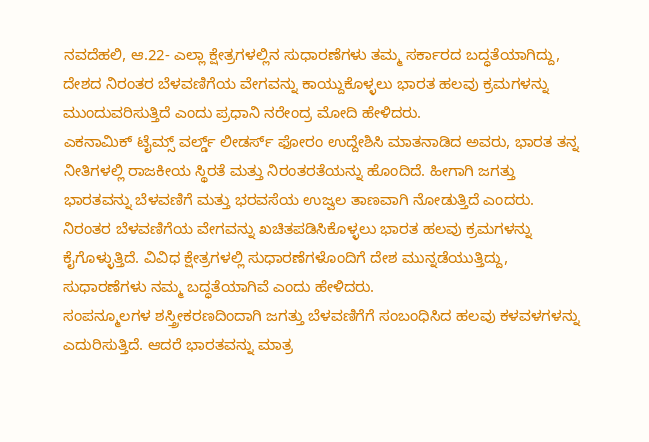ನವದೆಹಲಿ, ಆ.22- ಎಲ್ಲಾ ಕ್ಷೇತ್ರಗಳಲ್ಲಿನ ಸುಧಾರಣೆಗಳು ತಮ್ಮ ಸರ್ಕಾರದ ಬದ್ಧತೆಯಾಗಿದ್ದು, ದೇಶದ ನಿರಂತರ ಬೆಳವಣಿಗೆಯ ವೇಗವನ್ನು ಕಾಯ್ದುಕೊಳ್ಳಲು ಭಾರತ ಹಲವು ಕ್ರಮಗಳನ್ನು ಮುಂದುವರಿಸುತ್ತಿದೆ ಎಂದು ಪ್ರಧಾನಿ ನರೇಂದ್ರ ಮೋದಿ ಹೇಳಿದರು.
ಎಕನಾಮಿಕ್ ಟೈಮ್ಸ್ ವರ್ಲ್ಡ್ ಲೀಡರ್ಸ್ ಫೋರಂ ಉದ್ದೇಶಿಸಿ ಮಾತನಾಡಿದ ಅವರು, ಭಾರತ ತನ್ನ ನೀತಿಗಳಲ್ಲಿ ರಾಜಕೀಯ ಸ್ಥಿರತೆ ಮತ್ತು ನಿರಂತರತೆಯನ್ನು ಹೊಂದಿದೆ. ಹೀಗಾಗಿ ಜಗತ್ತು ಭಾರತವನ್ನು ಬೆಳವಣಿಗೆ ಮತ್ತು ಭರವಸೆಯ ಉಜ್ವಲ ತಾಣವಾಗಿ ನೋಡುತ್ತಿದೆ ಎಂದರು.
ನಿರಂತರ ಬೆಳವಣಿಗೆಯ ವೇಗವನ್ನು ಖಚಿತಪಡಿಸಿಕೊಳ್ಳಲು ಭಾರತ ಹಲವು ಕ್ರಮಗಳನ್ನು ಕೈಗೊಳ್ಳುತ್ತಿದೆ. ವಿವಿಧ ಕ್ಷೇತ್ರಗಳಲ್ಲಿ ಸುಧಾರಣೆಗಳೊಂದಿಗೆ ದೇಶ ಮುನ್ನಡೆಯುತ್ತಿದ್ದು, ಸುಧಾರಣೆಗಳು ನಮ್ಮ ಬದ್ಧತೆಯಾಗಿವೆ ಎಂದು ಹೇಳಿದರು.
ಸಂಪನ್ಮೂಲಗಳ ಶಸ್ತ್ರೀಕರಣದಿಂದಾಗಿ ಜಗತ್ತು ಬೆಳವಣಿಗೆಗೆ ಸಂಬಂಧಿಸಿದ ಹಲವು ಕಳವಳಗಳನ್ನು ಎದುರಿಸುತ್ತಿದೆ. ಆದರೆ ಭಾರತವನ್ನು ಮಾತ್ರ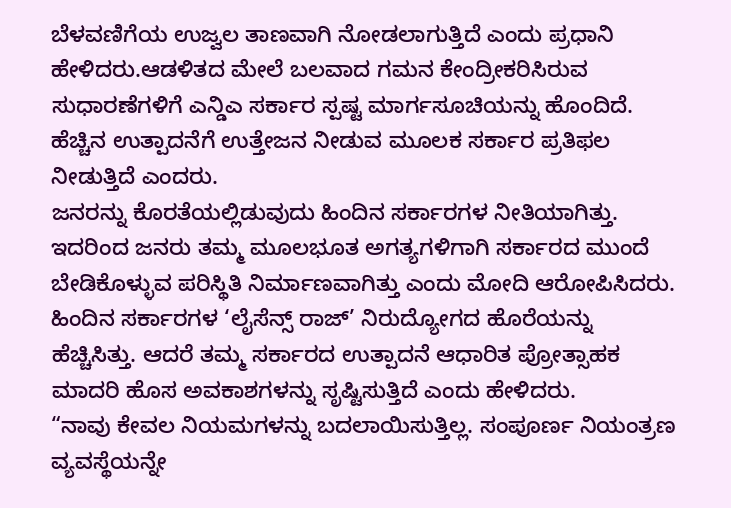ಬೆಳವಣಿಗೆಯ ಉಜ್ವಲ ತಾಣವಾಗಿ ನೋಡಲಾಗುತ್ತಿದೆ ಎಂದು ಪ್ರಧಾನಿ ಹೇಳಿದರು.ಆಡಳಿತದ ಮೇಲೆ ಬಲವಾದ ಗಮನ ಕೇಂದ್ರೀಕರಿಸಿರುವ ಸುಧಾರಣೆಗಳಿಗೆ ಎನ್ಡಿಎ ಸರ್ಕಾರ ಸ್ಪಷ್ಟ ಮಾರ್ಗಸೂಚಿಯನ್ನು ಹೊಂದಿದೆ. ಹೆಚ್ಚಿನ ಉತ್ಪಾದನೆಗೆ ಉತ್ತೇಜನ ನೀಡುವ ಮೂಲಕ ಸರ್ಕಾರ ಪ್ರತಿಫಲ ನೀಡುತ್ತಿದೆ ಎಂದರು.
ಜನರನ್ನು ಕೊರತೆಯಲ್ಲಿಡುವುದು ಹಿಂದಿನ ಸರ್ಕಾರಗಳ ನೀತಿಯಾಗಿತ್ತು. ಇದರಿಂದ ಜನರು ತಮ್ಮ ಮೂಲಭೂತ ಅಗತ್ಯಗಳಿಗಾಗಿ ಸರ್ಕಾರದ ಮುಂದೆ ಬೇಡಿಕೊಳ್ಳುವ ಪರಿಸ್ಥಿತಿ ನಿರ್ಮಾಣವಾಗಿತ್ತು ಎಂದು ಮೋದಿ ಆರೋಪಿಸಿದರು. ಹಿಂದಿನ ಸರ್ಕಾರಗಳ ‘ಲೈಸೆನ್ಸ್ ರಾಜ್’ ನಿರುದ್ಯೋಗದ ಹೊರೆಯನ್ನು ಹೆಚ್ಚಿಸಿತ್ತು. ಆದರೆ ತಮ್ಮ ಸರ್ಕಾರದ ಉತ್ಪಾದನೆ ಆಧಾರಿತ ಪ್ರೋತ್ಸಾಹಕ ಮಾದರಿ ಹೊಸ ಅವಕಾಶಗಳನ್ನು ಸೃಷ್ಟಿಸುತ್ತಿದೆ ಎಂದು ಹೇಳಿದರು.
“ನಾವು ಕೇವಲ ನಿಯಮಗಳನ್ನು ಬದಲಾಯಿಸುತ್ತಿಲ್ಲ. ಸಂಪೂರ್ಣ ನಿಯಂತ್ರಣ ವ್ಯವಸ್ಥೆಯನ್ನೇ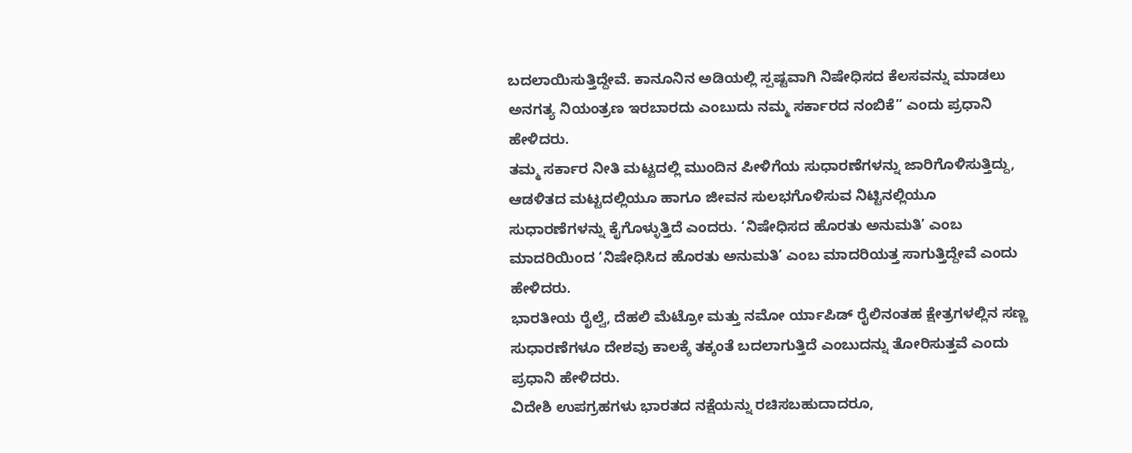ಬದಲಾಯಿಸುತ್ತಿದ್ದೇವೆ. ಕಾನೂನಿನ ಅಡಿಯಲ್ಲಿ ಸ್ಪಷ್ಟವಾಗಿ ನಿಷೇಧಿಸದ ಕೆಲಸವನ್ನು ಮಾಡಲು ಅನಗತ್ಯ ನಿಯಂತ್ರಣ ಇರಬಾರದು ಎಂಬುದು ನಮ್ಮ ಸರ್ಕಾರದ ನಂಬಿಕೆ” ಎಂದು ಪ್ರಧಾನಿ ಹೇಳಿದರು.
ತಮ್ಮ ಸರ್ಕಾರ ನೀತಿ ಮಟ್ಟದಲ್ಲಿ ಮುಂದಿನ ಪೀಳಿಗೆಯ ಸುಧಾರಣೆಗಳನ್ನು ಜಾರಿಗೊಳಿಸುತ್ತಿದ್ದು, ಆಡಳಿತದ ಮಟ್ಟದಲ್ಲಿಯೂ ಹಾಗೂ ಜೀವನ ಸುಲಭಗೊಳಿಸುವ ನಿಟ್ಟಿನಲ್ಲಿಯೂ ಸುಧಾರಣೆಗಳನ್ನು ಕೈಗೊಳ್ಳುತ್ತಿದೆ ಎಂದರು. ‘ನಿಷೇಧಿಸದ ಹೊರತು ಅನುಮತಿ’ ಎಂಬ ಮಾದರಿಯಿಂದ ‘ನಿಷೇಧಿಸಿದ ಹೊರತು ಅನುಮತಿ’ ಎಂಬ ಮಾದರಿಯತ್ತ ಸಾಗುತ್ತಿದ್ದೇವೆ ಎಂದು ಹೇಳಿದರು.
ಭಾರತೀಯ ರೈಲ್ವೆ, ದೆಹಲಿ ಮೆಟ್ರೋ ಮತ್ತು ನಮೋ ರ್ಯಾಪಿಡ್ ರೈಲಿನಂತಹ ಕ್ಷೇತ್ರಗಳಲ್ಲಿನ ಸಣ್ಣ ಸುಧಾರಣೆಗಳೂ ದೇಶವು ಕಾಲಕ್ಕೆ ತಕ್ಕಂತೆ ಬದಲಾಗುತ್ತಿದೆ ಎಂಬುದನ್ನು ತೋರಿಸುತ್ತವೆ ಎಂದು ಪ್ರಧಾನಿ ಹೇಳಿದರು.
ವಿದೇಶಿ ಉಪಗ್ರಹಗಳು ಭಾರತದ ನಕ್ಷೆಯನ್ನು ರಚಿಸಬಹುದಾದರೂ,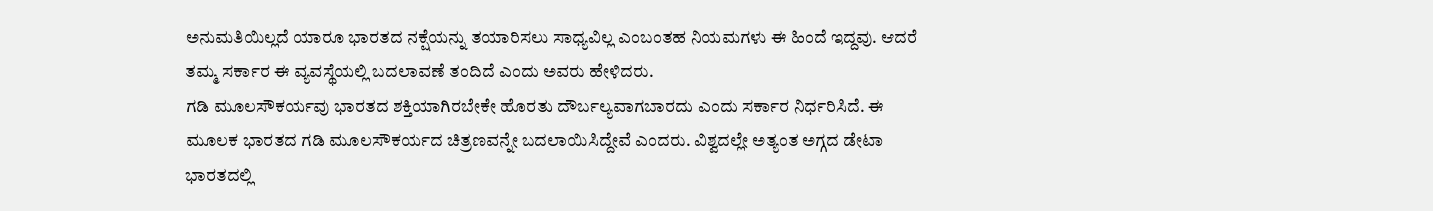ಅನುಮತಿಯಿಲ್ಲದೆ ಯಾರೂ ಭಾರತದ ನಕ್ಷೆಯನ್ನು ತಯಾರಿಸಲು ಸಾಧ್ಯವಿಲ್ಲ ಎಂಬಂತಹ ನಿಯಮಗಳು ಈ ಹಿಂದೆ ಇದ್ದವು. ಆದರೆ ತಮ್ಮ ಸರ್ಕಾರ ಈ ವ್ಯವಸ್ಥೆಯಲ್ಲಿ ಬದಲಾವಣೆ ತಂದಿದೆ ಎಂದು ಅವರು ಹೇಳಿದರು.
ಗಡಿ ಮೂಲಸೌಕರ್ಯವು ಭಾರತದ ಶಕ್ತಿಯಾಗಿರಬೇಕೇ ಹೊರತು ದೌರ್ಬಲ್ಯವಾಗಬಾರದು ಎಂದು ಸರ್ಕಾರ ನಿರ್ಧರಿಸಿದೆ. ಈ ಮೂಲಕ ಭಾರತದ ಗಡಿ ಮೂಲಸೌಕರ್ಯದ ಚಿತ್ರಣವನ್ನೇ ಬದಲಾಯಿಸಿದ್ದೇವೆ ಎಂದರು. ವಿಶ್ವದಲ್ಲೇ ಅತ್ಯಂತ ಅಗ್ಗದ ಡೇಟಾ ಭಾರತದಲ್ಲಿ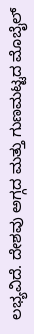ಲಭ್ಯವಿದೆ. ದೇಶವು ಅಗ್ಗದ ಮತ್ತು ಗುಣಮಟ್ಟದ ಮೊಬೈಲ್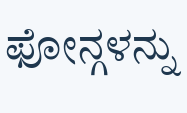ಫೋನ್ಗಳನ್ನು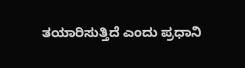ತಯಾರಿಸುತ್ತಿದೆ ಎಂದು ಪ್ರಧಾನಿ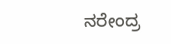ನರೇಂದ್ರ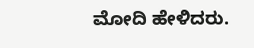ಮೋದಿ ಹೇಳಿದರು.